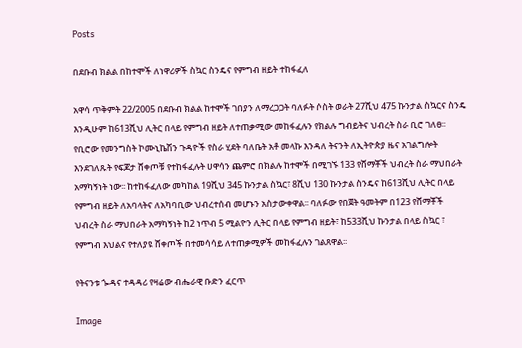Posts

በደቡብ ክልል በከተሞች ለነዋሪዎች ስኳር ስንዴና የምግብ ዘይት ተከፋፈለ

አዋሳ ጥቅምት 22/2005 በደቡብ ክልል ከተሞች ገበያን ለማረጋጋት ባለፉት ሶስት ወራት 27ሺህ 475 ኩንታል ስኳርና ስንዴ እንዲሁም ከ613ሺህ ሊትር በላይ የምግብ ዘይት ለተጠቃሚው መከፋፈሉን የክልሉ ግብይትና ህብረት ስራ ቢሮ ገለፀ፡፡ የቢሮው የመንግስት ኮሙኒኬሽን ጉዳዮች የስራ ሂደት ባለቤት አቶ መላኩ እንዳለ ትናንት ለኢትዮጵያ ዜና አገልግሎት እንደገለጹት የፍጆታ ሸቀጦቹ የተከፋፈሉት ሀዋሳን ጨምሮ በክልሉ ከተሞች በሚገኙ 133 የሸማቾች ህብረት ስራ ማህበራት አማካኝነት ነው፡፡ ከተከፋፈለው መካከል 19ሺህ 345 ኩንታል ስኳር፣ 8ሺህ 130 ኩንታል ስንዴና ከ613ሺህ ሊትር በላይ የምግብ ዘይት ለአባላትና ለአካባቢው ህብረተሰብ መሆኑን አስታውቀዋል፡፡ ባለፉው የበጀት ዓመትም በ123 የሸማቾች ህብረት ስራ ማህበራት አማካኝነት ከ2 ነጥብ 5 ሚልዮን ሊትር በላይ የምግብ ዘይት፣ ከ533ሺህ ኩንታል በላይ ስኳር ፣ የምግብ እህልና የተለያዩ ሸቀጦች በተመሳሳይ ለተጠቃሚዎች መከፋፈሉን ገልጸዋል፡፡

የትናንቱ ጐዳና ተዳዳሪ የዛሬው ብሔራዊ ቡድን ፈርጥ

Image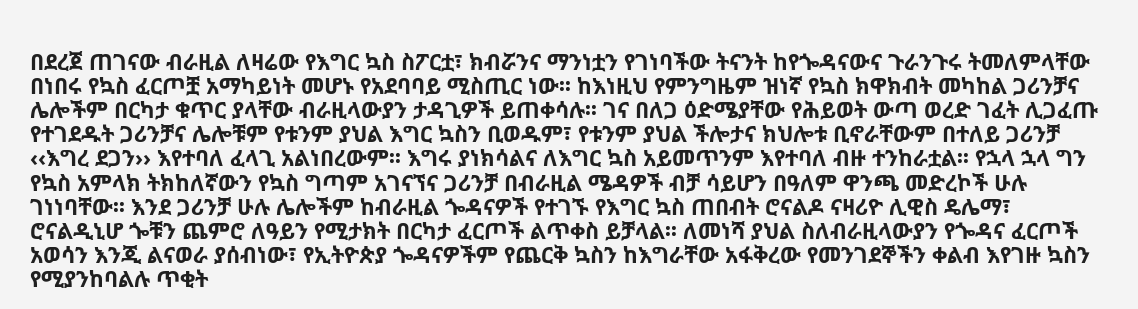በደረጀ ጠገናው ብራዚል ለዛሬው የእግር ኳስ ስፖርቷ፣ ክብሯንና ማንነቷን የገነባችው ትናንት ከየጐዳናውና ጉራንጉሩ ትመለምላቸው በነበሩ የኳስ ፈርጦቿ አማካይነት መሆኑ የአደባባይ ሚስጢር ነው፡፡ ከእነዚህ የምንግዜም ዝነኛ የኳስ ክዋክብት መካከል ጋሪንቻና ሌሎችም በርካታ ቁጥር ያላቸው ብራዚላውያን ታዳጊዎች ይጠቀሳሉ፡፡ ገና በለጋ ዕድሜያቸው የሕይወት ውጣ ወረድ ገፈት ሊጋፈጡ የተገደዱት ጋሪንቻና ሌሎቹም የቱንም ያህል እግር ኳስን ቢወዱም፣ የቱንም ያህል ችሎታና ክህሎቱ ቢኖራቸውም በተለይ ጋሪንቻ ‹‹እግረ ደጋን›› እየተባለ ፈላጊ አልነበረውም፡፡ እግሩ ያነክሳልና ለእግር ኳስ አይመጥንም እየተባለ ብዙ ተንከራቷል፡፡ የኋላ ኋላ ግን የኳስ አምላክ ትክከለኛውን የኳስ ግጣም አገናኘና ጋሪንቻ በብራዚል ሜዳዎች ብቻ ሳይሆን በዓለም ዋንጫ መድረኮች ሁሉ ገነነባቸው፡፡ እንደ ጋሪንቻ ሁሉ ሌሎችም ከብራዚል ጐዳናዎች የተገኙ የእግር ኳስ ጠበብት ሮናልዶ ናዛሪዮ ሊዊስ ዴሌማ፣ ሮናልዲኒሆ ጐቹን ጨምሮ ለዓይን የሚታክት በርካታ ፈርጦች ልጥቀስ ይቻላል፡፡ ለመነሻ ያህል ስለብራዚላውያን የጐዳና ፈርጦች አወሳን እንጂ ልናወራ ያሰብነው፣ የኢትዮጵያ ጐዳናዎችም የጨርቅ ኳስን ከእግራቸው አፋቅረው የመንገደኞችን ቀልብ እየገዙ ኳስን የሚያንከባልሉ ጥቂት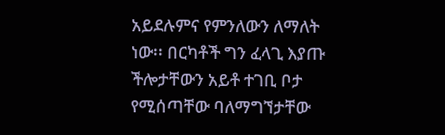አይደሉምና የምንለውን ለማለት ነው፡፡ በርካቶች ግን ፈላጊ እያጡ ችሎታቸውን አይቶ ተገቢ ቦታ የሚሰጣቸው ባለማግኘታቸው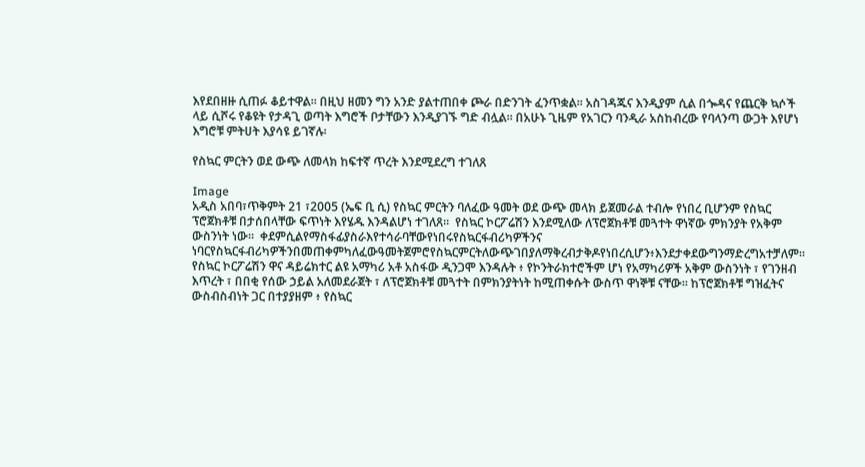እየደበዘዙ ሲጠፉ ቆይተዋል፡፡ በዚህ ዘመን ግን አንድ ያልተጠበቀ ጮራ በድንገት ፈንጥቋል፡፡ አስገዳጁና እንዲያም ሲል በጐዳና የጨርቅ ኳሶች ላይ ሲሾሩ የቆዩት የታዳጊ ወጣት እግሮች ቦታቸውን እንዲያገኙ ግድ ብሏል፡፡ በአሁኑ ጊዜም የአገርን ባንዲራ አስከብረው የባላንጣ ውጋት እየሆነ እግሮቹ ምትሀት እያሳዩ ይገኛሉ፡

የስኳር ምርትን ወደ ውጭ ለመላክ ከፍተኛ ጥረት እንደሚደረግ ተገለጸ

Image
አዲስ አበባ፣ጥቅምት 21 ፣2005 (ኤፍ ቢ ሲ) የስኳር ምርትን ባለፈው ዓመት ወደ ውጭ መላክ ይጀመራል ተብሎ የነበረ ቢሆንም የስኳር ፕሮጀክቶቹ በታሰበላቸው ፍጥነት እየሄዱ እንዳልሆነ ተገለጸ።  የስኳር ኮርፖሬሽን እንደሚለው ለፕሮጀክቶቹ መጓተት ዋነኛው ምክንያት የአቅም ውስንነት ነው።  ቀደምሲልየማስፋፊያስራእየተሳራባቸውየነበሩየስኳርፋብሪካዎችንና ነባርየስኳርፋብሪካዎችንበመጠቀምካለፈውዓመትጀምሮየስኳርምርትለውጭገበያለማቅረብታቅዶየነበረሲሆን፥እንደታቀደውግንማድረግአተቻለም። የስኳር ኮርፖሬሽን ዋና ዳይሬክተር ልዩ አማካሪ አቶ አስፋው ዲንጋሞ እንዳሉት ፥ የኮንትራክተሮችም ሆነ የአማካሪዎች አቅም ውስንነት ፣ የገንዘብ እጥረት ፣ በበቂ የሰው ኃይል አለመደራጀት ፣ ለፕሮጀክቶቹ መጓተት በምክንያትነት ከሚጠቀሱት ውስጥ ዋነኞቹ ናቸው። ከፕሮጀክቶቹ ግዝፈትና ውስብስብነት ጋር በተያያዘም ፥ የስኳር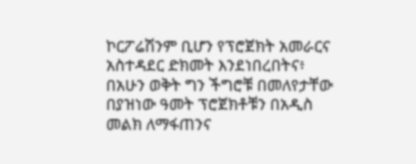ኮርፖሬሽንም ቢሆን የፕሮጀክት አመራርና አስተዳደር ድክመት እንደነበረበትና፥ በአሁን ወቅት ግን ችግሮቹ በመለየታቸው በያዝነው ዓመት ፕሮጀክቶቹን በአዲስ መልክ ለማፋጠንና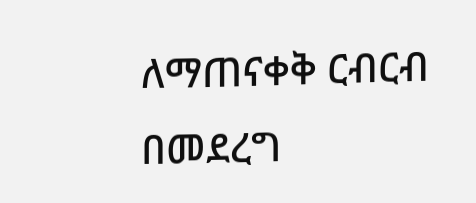ለማጠናቀቅ ርብርብ በመደረግ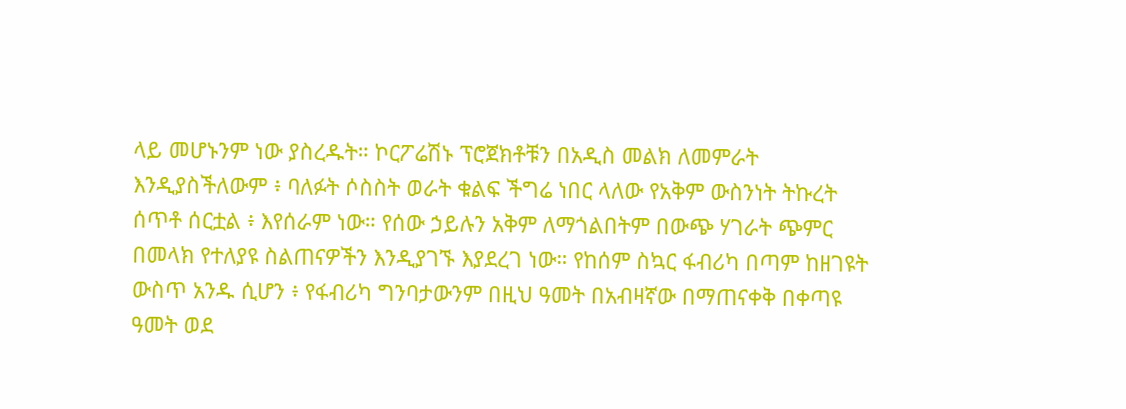ላይ መሆኑንም ነው ያስረዱት። ኮርፖሬሽኑ ፕሮጀክቶቹን በአዲስ መልክ ለመምራት እንዲያስችለውም ፥ ባለፉት ሶስስት ወራት ቁልፍ ችግሬ ነበር ላለው የአቅም ውስንነት ትኩረት ሰጥቶ ሰርቷል ፥ እየሰራም ነው። የሰው ኃይሉን አቅም ለማጎልበትም በውጭ ሃገራት ጭምር በመላክ የተለያዩ ስልጠናዎችን እንዲያገኙ እያደረገ ነው። የከሰም ስኳር ፋብሪካ በጣም ከዘገዩት ውስጥ አንዱ ሲሆን ፥ የፋብሪካ ግንባታውንም በዚህ ዓመት በአብዛኛው በማጠናቀቅ በቀጣዩ ዓመት ወደ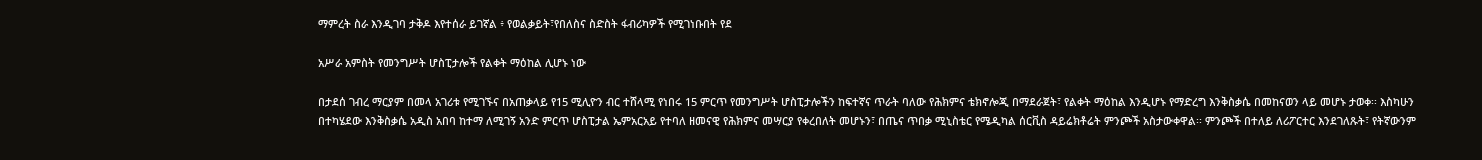ማምረት ስራ እንዲገባ ታቅዶ እየተሰራ ይገኛል ፥ የወልቃይት፣የበለስና ስድስት ፋብሪካዎች የሚገነቡበት የደ

አሥራ አምስት የመንግሥት ሆስፒታሎች የልቀት ማዕከል ሊሆኑ ነው

በታደሰ ገብረ ማርያም በመላ አገሪቱ የሚገኙና በአጠቃላይ የ15 ሚሊዮን ብር ተሸላሚ የነበሩ 15 ምርጥ የመንግሥት ሆስፒታሎችን ከፍተኛና ጥራት ባለው የሕክምና ቴክኖሎጂ በማደራጀት፣ የልቀት ማዕከል እንዲሆኑ የማድረግ እንቅስቃሴ በመከናወን ላይ መሆኑ ታወቀ፡፡ እስካሁን በተካሄደው እንቅስቃሴ አዲስ አበባ ከተማ ለሚገኝ አንድ ምርጥ ሆስፒታል ኤምአርአይ የተባለ ዘመናዊ የሕክምና መሣርያ የቀረበለት መሆኑን፣ በጤና ጥበቃ ሚኒስቴር የሜዲካል ሰርቪስ ዳይሬክቶሬት ምንጮች አስታውቀዋል፡፡ ምንጮች በተለይ ለሪፖርተር እንደገለጹት፣ የትኛውንም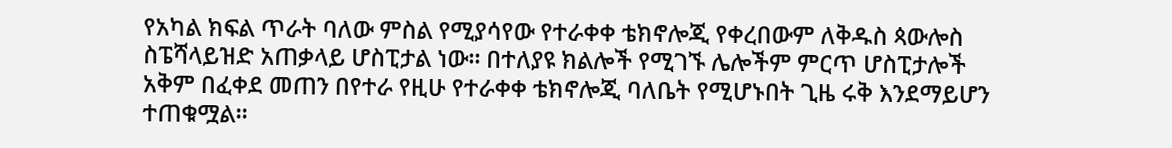የአካል ክፍል ጥራት ባለው ምስል የሚያሳየው የተራቀቀ ቴክኖሎጂ የቀረበውም ለቅዱስ ጳውሎስ ስፔሻላይዝድ አጠቃላይ ሆስፒታል ነው፡፡ በተለያዩ ክልሎች የሚገኙ ሌሎችም ምርጥ ሆስፒታሎች አቅም በፈቀደ መጠን በየተራ የዚሁ የተራቀቀ ቴክኖሎጂ ባለቤት የሚሆኑበት ጊዜ ሩቅ እንደማይሆን ተጠቁሟል፡፡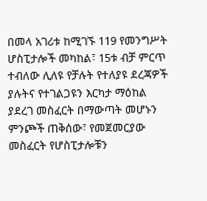በመላ አገሪቱ ከሚገኙ 119 የመንግሥት ሆስፒታሎች መካከል፣ 15ቱ ብቻ ምርጥ ተብለው ሊለዩ የቻሉት የተለያዩ ደረጃዎች ያሉትና የተገልጋዩን እርካታ ማዕከል ያደረገ መስፈርት በማውጣት መሆኑን ምንጮች ጠቅሰው፣ የመጀመርያው መስፈርት የሆስፒታሎቹን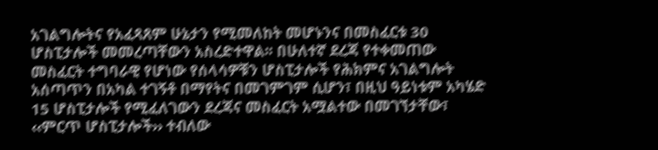አገልግሎትና የአፈጻጸም ሁኔታን የሚመለከት መሆኑንና በመስፈርቱ 30 ሆስፒታሎች መመረጣቸውን አስረድተዋል፡፡ በሁለተኛ ደረጃ የተቀመጠው መስፈርት ተግባራዊ የሆነው የሰላሳዎቹን ሆስፒታሎች የሕክምና አገልግሎት አሰጣጥን በአካል ተገኝቶ በማየትና በመገምገም ሲሆን፣ በዚህ ዓይነቱም አካሄድ 15 ሆስፒታሎች የሚፈለገውን ደረጃና መስፈርት አሟልተው በመገኘታቸው፣ ‹‹ምርጥ ሆስፒታሎች›› ተብለው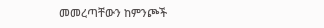መመረጣቸውን ከምንጮች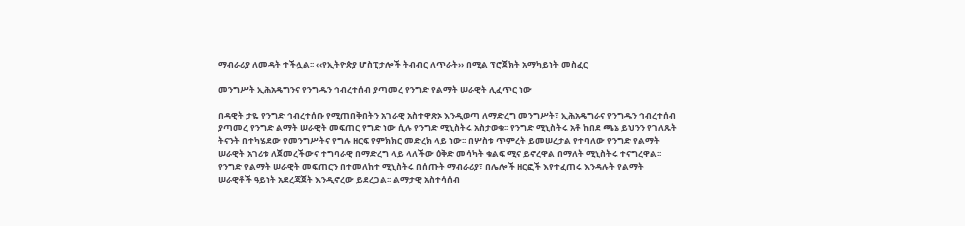ማብራሪያ ለመዳት ተችሏል፡፡ ‹‹የኢትዮጵያ ሆስፒታሎች ትብብር ለጥራት›› በሚል ፕሮጀክት አማካይነት መስፈር

መንግሥት ኢሕአዴግንና የንግዱን ኅብረተሰብ ያጣመረ የንግድ የልማት ሠራዊት ሊፈጥር ነው

በዳዊት ታዬ የንግድ ኅብረተሰቡ የሚጠበቅበትን አገራዊ አስተዋጽኦ እንዲወጣ ለማድረግ መንግሥት፣ ኢሕአዴግራና የንግዱን ኅብረተሰብ ያጣመረ የንግድ ልማት ሠራዊት መፍጠር የግድ ነው ሲሉ የንግድ ሚኒስትሩ አስታወቁ፡፡ የንግድ ሚኒስትሩ አቶ ከበደ ጫኔ ይህንን የገለጹት ትናንት በተካሄደው የመንግሥትና የግሉ ዘርፍ የምክክር መድረክ ላይ ነው፡፡ በሦስቱ ጥምረት ይመሠረታል የተባለው የንግድ የልማት ሠራዊት አገሪቱ ለጀመረችውና ተግባራዊ በማድረግ ላይ ላለችው ዕቅድ መሳካት ቁልፍ ሚና ይኖረዋል በማለት ሚኒስትሩ ተናግረዋል፡፡ የንግድ የልማት ሠራዊት መፍጠርን በተመለከተ ሚኒስትሩ በሰጡት ማብራሪያ፣ በሌሎች ዘርፎች እየተፈጠሩ እንዳሉት የልማት ሠራዊቶች ዓይነት አደረጃጀት እንዲኖረው ይደረጋል፡፡ ልማታዊ አስተሳሰብ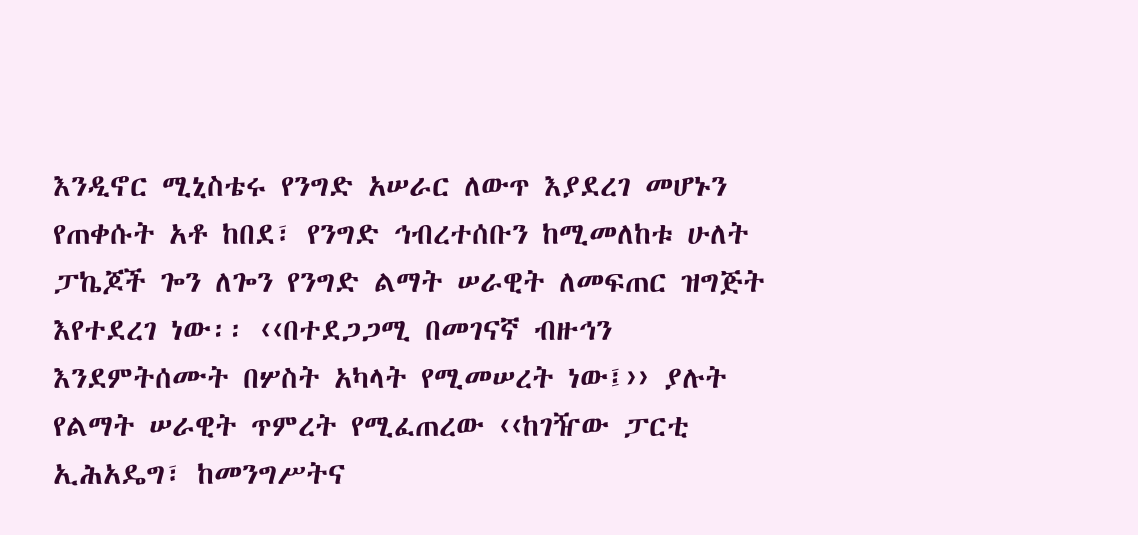እንዲኖር ሚኒስቴሩ የንግድ አሠራር ለውጥ እያደረገ መሆኑን የጠቀሱት አቶ ከበደ፣ የንግድ ኅብረተሰቡን ከሚመለከቱ ሁለት ፓኬጆች ጐን ለጐን የንግድ ልማት ሠራዊት ለመፍጠር ዝግጅት እየተደረገ ነው፡፡ ‹‹በተደጋጋሚ በመገናኛ ብዙኅን እንደምትሰሙት በሦስት አካላት የሚመሠረት ነው፤›› ያሉት የልማት ሠራዊት ጥምረት የሚፈጠረው ‹‹ከገዥው ፓርቲ ኢሕአዴግ፣ ከመንግሥትና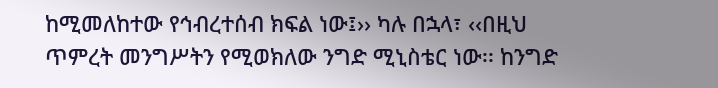ከሚመለከተው የኅብረተሰብ ክፍል ነው፤›› ካሉ በኋላ፣ ‹‹በዚህ ጥምረት መንግሥትን የሚወክለው ንግድ ሚኒስቴር ነው፡፡ ከንግድ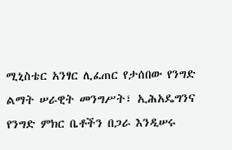ሚኒስቴር አንፃር ሊፈጠር የታሰበው የንግድ ልማት ሠራዊት መንግሥት፣ ኢሕአዴግንና የንግድ ምክር ቤቶችን በጋራ እንዲሠሩ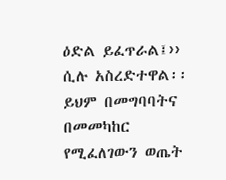ዕድል ይፈጥራል፤›› ሲሉ አስረድተዋል፡፡ ይህም በመግባባትና በመመካከር የሚፈለገውን ወጤት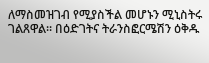ለማስመዝገብ የሚያስችል መሆኑን ሚኒስትሩ ገልጸዋል፡፡ በዕድገትና ትራንስፎርሜሽን ዕቅዱ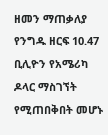ዘመን ማጠቃለያ የንግዱ ዘርፍ 10.47 ቢሊዮን የአሜሪካ ዶላር ማስገኘት የሚጠበቅበት መሆኑ